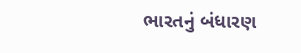ભારતનું બંધારણ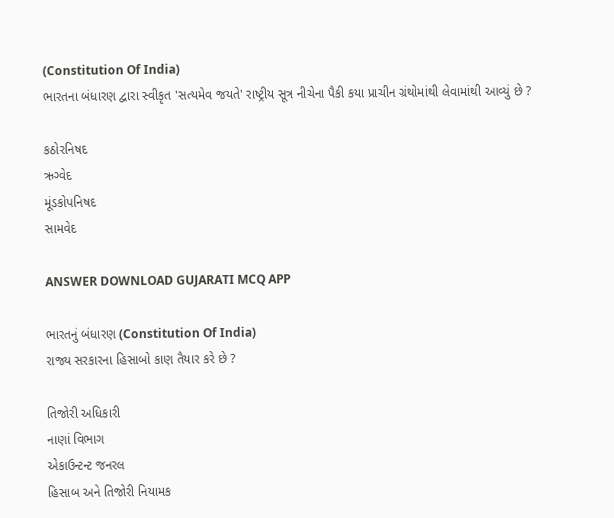(Constitution Of India)
ભારતના બંધારણ દ્વારા સ્વીકૃત 'સત્યમેવ જયતે' રાષ્ટ્રીય સૂત્ર નીચેના પૈકી કયા પ્રાચીન ગ્રંથોમાંથી લેવામાંથી આવ્યું છે ?

કઠોરનિષદ
ઋગ્વેદ
મૂંડકોપનિષદ
સામવેદ

ANSWER DOWNLOAD GUJARATI MCQ APP

ભારતનું બંધારણ (Constitution Of India)
રાજ્ય સરકારના હિસાબો કાણ તૈયાર કરે છે ?

તિજોરી અધિકારી
નાણાં વિભાગ
એકાઉન્ટન્ટ જનરલ
હિસાબ અને તિજોરી નિયામક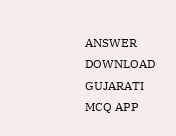ANSWER DOWNLOAD GUJARATI MCQ APP